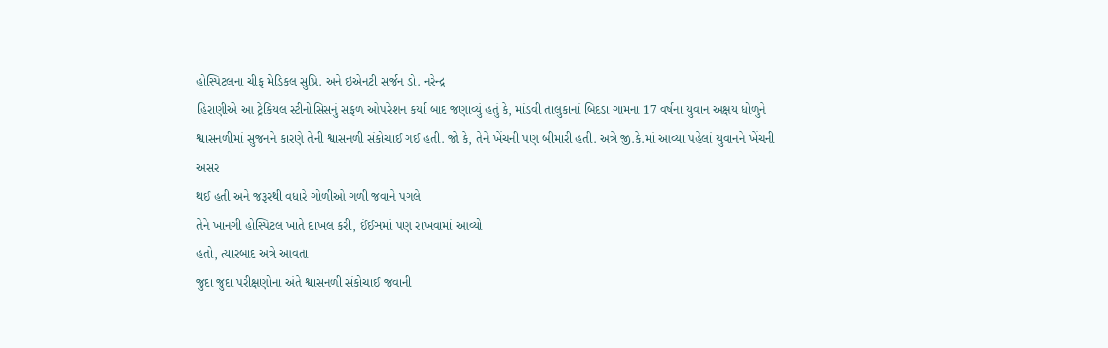હોસ્પિટલના ચીફ મેડિકલ સુપ્રિ. અને ઇએનટી સર્જન ડો. નરેન્દ્ર
હિરાણીએ આ ટ્રેકિયલ સ્ટીનોસિસનું સફળ ઓપરેશન કર્યા બાદ જણાવ્યું હતું કે, માંડવી તાલુકાનાં બિદડા ગામના 17 વર્ષના યુવાન અક્ષય ધોળુને
શ્વાસનળીમાં સુજનને કારણે તેની શ્વાસનળી સંકોચાઈ ગઈ હતી. જો કે, તેને ખેંચની પણ બીમારી હતી. અત્રે જી.કે.માં આવ્યા પહેલાં યુવાનને ખેંચની અસર
થઈ હતી અને જરૂરથી વધારે ગોળીઓ ગળી જવાને પગલે
તેને ખાનગી હોસ્પિટલ ખાતે દાખલ કરી, ઈંઈઞમાં પણ રાખવામાં આવ્યો
હતો, ત્યારબાદ અત્રે આવતા
જુદા જુદા પરીક્ષણોના અંતે શ્વાસનળી સંકોચાઈ જવાની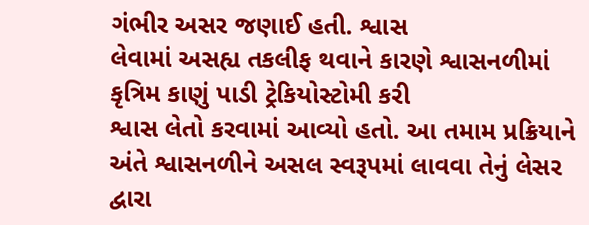ગંભીર અસર જણાઈ હતી. શ્વાસ
લેવામાં અસહ્ય તકલીફ થવાને કારણે શ્વાસનળીમાં કૃત્રિમ કાણું પાડી ટ્રેકિયોસ્ટોમી કરી
શ્વાસ લેતો કરવામાં આવ્યો હતો. આ તમામ પ્રક્રિયાને
અંતે શ્વાસનળીને અસલ સ્વરૂપમાં લાવવા તેનું લેસર દ્વારા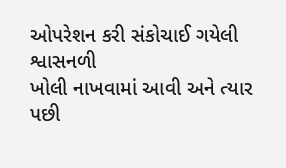ઓપરેશન કરી સંકોચાઈ ગયેલી શ્વાસનળી
ખોલી નાખવામાં આવી અને ત્યાર પછી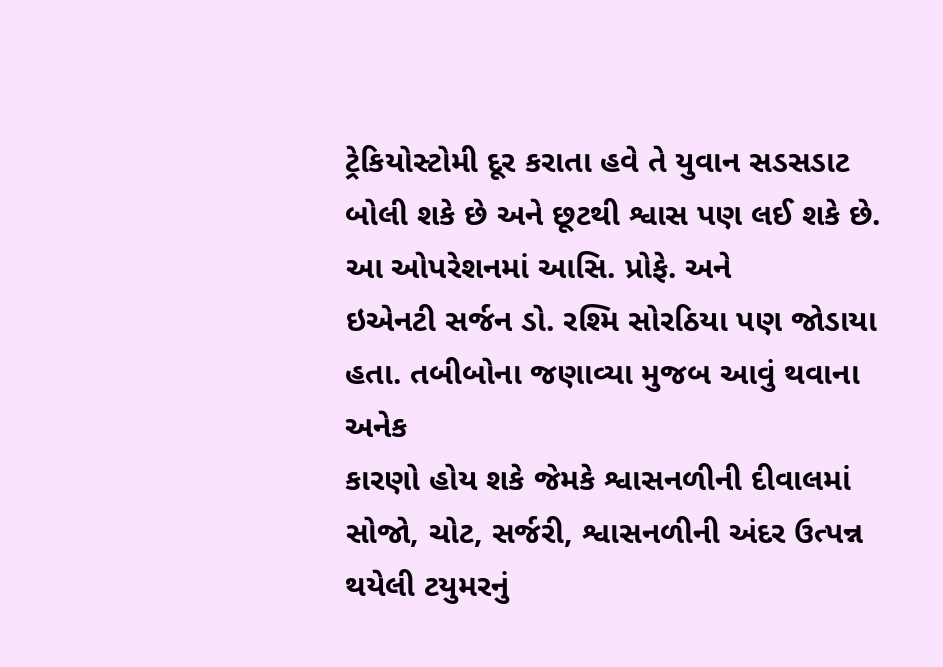ટ્રેકિયોસ્ટોમી દૂર કરાતા હવે તે યુવાન સડસડાટ બોલી શકે છે અને છૂટથી શ્વાસ પણ લઈ શકે છે. આ ઓપરેશનમાં આસિ. પ્રોફે. અને
ઇએનટી સર્જન ડો. રશ્મિ સોરઠિયા પણ જોડાયા હતા. તબીબોના જણાવ્યા મુજબ આવું થવાના અનેક
કારણો હોય શકે જેમકે શ્વાસનળીની દીવાલમાં સોજો, ચોટ, સર્જરી, શ્વાસનળીની અંદર ઉત્પન્ન થયેલી ટયુમરનું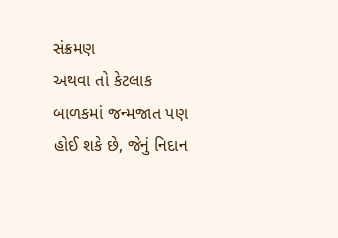સંક્રમણ
અથવા તો કેટલાક બાળકમાં જન્મજાત પણ હોઈ શકે છે, જેનું નિદાન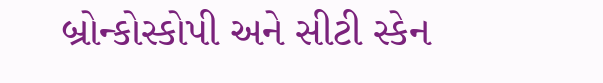બ્રોન્કોસ્કોપી અને સીટી સ્કેન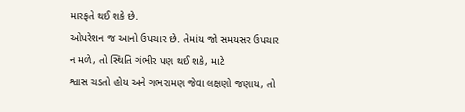મારફતે થઈ શકે છે.
ઓપરેશન જ આનો ઉપચાર છે. તેમાંય જો સમયસર ઉપચાર
ન મળે, તો સ્થિતિ ગંભીર પણ થઈ શકે, માટે
શ્વાસ ચડતો હોય અને ગભરામણ જેવા લક્ષણો જણાય, તો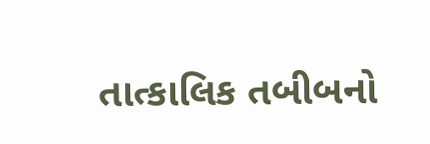તાત્કાલિક તબીબનો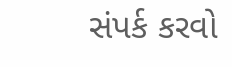સંપર્ક કરવો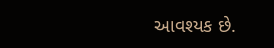આવશ્યક છે.